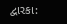દ્વારકા: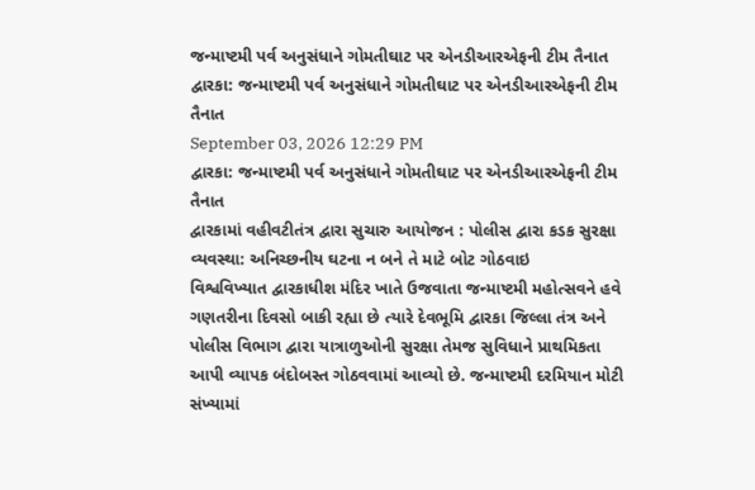જન્માષ્ટમી પર્વ અનુસંધાને ગોમતીઘાટ પર એનડીઆરએફની ટીમ તૈનાત
દ્વારકા: જન્માષ્ટમી પર્વ અનુસંધાને ગોમતીઘાટ પર એનડીઆરએફની ટીમ તૈનાત
September 03, 2026 12:29 PM
દ્વારકા: જન્માષ્ટમી પર્વ અનુસંધાને ગોમતીઘાટ પર એનડીઆરએફની ટીમ તૈનાત
દ્વારકામાં વહીવટીતંત્ર દ્વારા સુચારુ આયોજન : પોલીસ દ્વારા કડક સુરક્ષા વ્યવસ્થા: અનિચ્છનીય ઘટના ન બને તે માટે બોટ ગોઠવાઇ
વિશ્વવિખ્યાત દ્વારકાધીશ મંદિર ખાતે ઉજવાતા જન્માષ્ટમી મહોત્સવને હવે ગણતરીના દિવસો બાકી રહ્યા છે ત્યારે દેવભૂમિ દ્વારકા જિલ્લા તંત્ર અને પોલીસ વિભાગ દ્વારા યાત્રાળુઓની સુરક્ષા તેમજ સુવિધાને પ્રાથમિકતા આપી વ્યાપક બંદોબસ્ત ગોઠવવામાં આવ્યો છે. જન્માષ્ટમી દરમિયાન મોટી સંખ્યામાં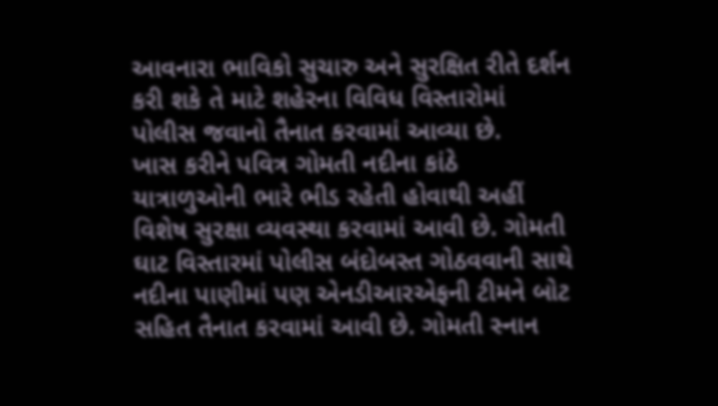આવનારા ભાવિકો સુચારુ અને સુરક્ષિત રીતે દર્શન કરી શકે તે માટે શહેરના વિવિધ વિસ્તારોમાં પોલીસ જવાનો તૈનાત કરવામાં આવ્યા છે.
ખાસ કરીને પવિત્ર ગોમતી નદીના કાંઠે યાત્રાળુઓની ભારે ભીડ રહેતી હોવાથી અહીં વિશેષ સુરક્ષા વ્યવસ્થા કરવામાં આવી છે. ગોમતી ઘાટ વિસ્તારમાં પોલીસ બંદોબસ્ત ગોઠવવાની સાથે નદીના પાણીમાં પણ એનડીઆરએફની ટીમને બોટ સહિત તૈનાત કરવામાં આવી છે. ગોમતી સ્નાન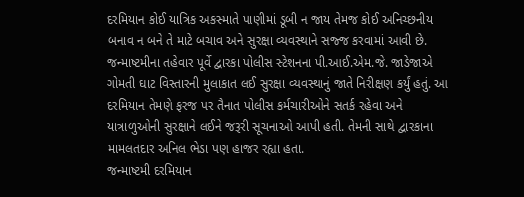દરમિયાન કોઈ યાત્રિક અકસ્માતે પાણીમાં ડૂબી ન જાય તેમજ કોઈ અનિચ્છનીય બનાવ ન બને તે માટે બચાવ અને સુરક્ષા વ્યવસ્થાને સજ્જ કરવામાં આવી છે.
જન્માષ્ટમીના તહેવાર પૂર્વે દ્વારકા પોલીસ સ્ટેશનના પી.આઈ.એમ.જે. જાડેજાએ ગોમતી ઘાટ વિસ્તારની મુલાકાત લઈ સુરક્ષા વ્યવસ્થાનું જાતે નિરીક્ષણ કર્યું હતું. આ દરમિયાન તેમણે ફરજ પર તૈનાત પોલીસ કર્મચારીઓને સતર્ક રહેવા અને યાત્રાળુઓની સુરક્ષાને લઈને જરૂરી સૂચનાઓ આપી હતી. તેમની સાથે દ્વારકાના મામલતદાર અનિલ ભેડા પણ હાજર રહ્યા હતા.
જન્માષ્ટમી દરમિયાન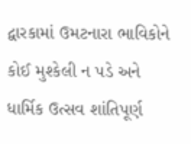દ્વારકામાં ઉમટનારા ભાવિકોને કોઈ મુશ્કેલી ન પડે અને ધાર્મિક ઉત્સવ શાંતિપૂર્ણ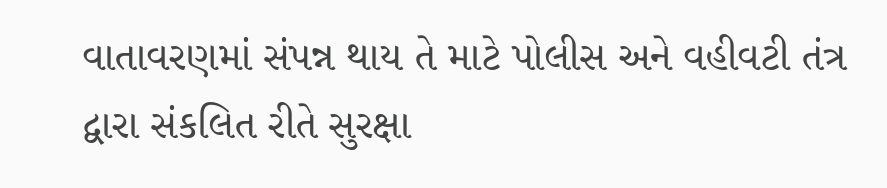વાતાવરણમાં સંપન્ન થાય તે માટે પોલીસ અને વહીવટી તંત્ર દ્વારા સંકલિત રીતે સુરક્ષા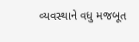વ્યવસ્થાને વધુ મજબૂત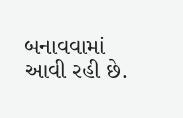બનાવવામાં આવી રહી છે.